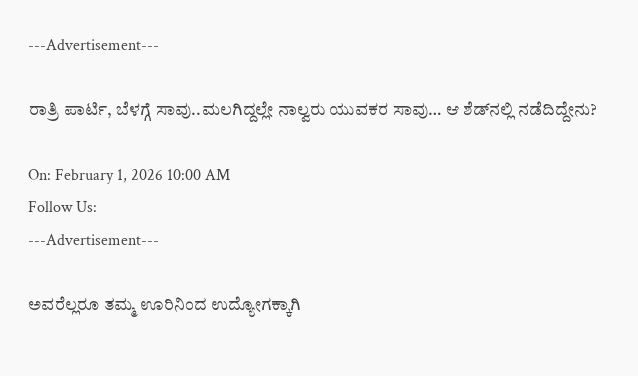---Advertisement---

ರಾತ್ರಿ ಪಾರ್ಟಿ, ಬೆಳಗ್ಗೆ ಸಾವು..ಮಲಗಿದ್ದಲ್ಲೇ ನಾಲ್ವರು ಯುವಕರ ಸಾವು… ಆ ಶೆಡ್‌ನಲ್ಲಿ ನಡೆದಿದ್ದೇನು?

On: February 1, 2026 10:00 AM
Follow Us:
---Advertisement---

ಅವರೆಲ್ಲರೂ ತಮ್ಮ ಊರಿನಿಂದ ಉದ್ಯೋಗಕ್ಕಾಗಿ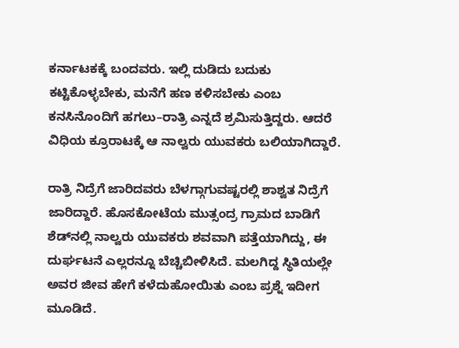ಕರ್ನಾಟಕಕ್ಕೆ ಬಂದವರು. ಇಲ್ಲಿ ದುಡಿದು ಬದುಕು ಕಟ್ಟಿಕೊಳ್ಳಬೇಕು, ಮನೆಗೆ ಹಣ ಕಳಿಸಬೇಕು ಎಂಬ ಕನಸಿನೊಂದಿಗೆ ಹಗಲು–ರಾತ್ರಿ ಎನ್ನದೆ ಶ್ರಮಿಸುತ್ತಿದ್ದರು. ಆದರೆ ವಿಧಿಯ ಕ್ರೂರಾಟಕ್ಕೆ ಆ ನಾಲ್ವರು ಯುವಕರು ಬಲಿಯಾಗಿದ್ದಾರೆ.

ರಾತ್ರಿ ನಿದ್ರೆಗೆ ಜಾರಿದವರು ಬೆಳಗ್ಗಾಗುವಷ್ಟರಲ್ಲಿ ಶಾಶ್ವತ ನಿದ್ರೆಗೆ ಜಾರಿದ್ದಾರೆ. ಹೊಸಕೋಟೆಯ ಮುತ್ಸಂದ್ರ ಗ್ರಾಮದ ಬಾಡಿಗೆ ಶೆಡ್‌ನಲ್ಲಿ ನಾಲ್ವರು ಯುವಕರು ಶವವಾಗಿ ಪತ್ತೆಯಾಗಿದ್ದು, ಈ ದುರ್ಘಟನೆ ಎಲ್ಲರನ್ನೂ ಬೆಚ್ಚಿಬೀಳಿಸಿದೆ. ಮಲಗಿದ್ದ ಸ್ಥಿತಿಯಲ್ಲೇ ಅವರ ಜೀವ ಹೇಗೆ ಕಳೆದುಹೋಯಿತು ಎಂಬ ಪ್ರಶ್ನೆ ಇದೀಗ ಮೂಡಿದೆ.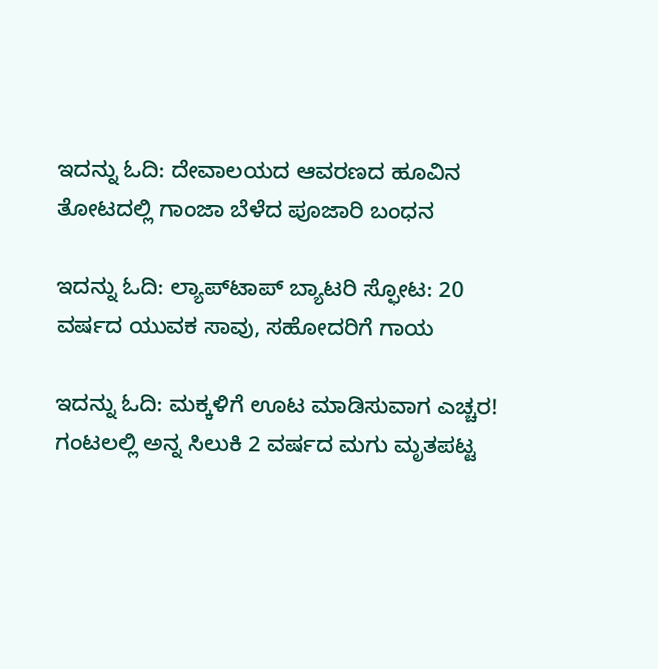ಇದನ್ನು ಓದಿ: ದೇವಾಲಯದ ಆವರಣದ ಹೂವಿನ ತೋಟದಲ್ಲಿ ಗಾಂಜಾ ಬೆಳೆದ ಪೂಜಾರಿ ಬಂಧನ

ಇದನ್ನು ಓದಿ: ಲ್ಯಾಪ್‌ಟಾಪ್ ಬ್ಯಾಟರಿ ಸ್ಫೋಟ: 20 ವರ್ಷದ ಯುವಕ ಸಾವು, ಸಹೋದರಿಗೆ ಗಾಯ

ಇದನ್ನು ಓದಿ: ಮಕ್ಕಳಿಗೆ ಊಟ ಮಾಡಿಸುವಾಗ ಎಚ್ಚರ! ಗಂಟಲಲ್ಲಿ ಅನ್ನ ಸಿಲುಕಿ 2 ವರ್ಷದ ಮಗು ಮೃತಪಟ್ಟ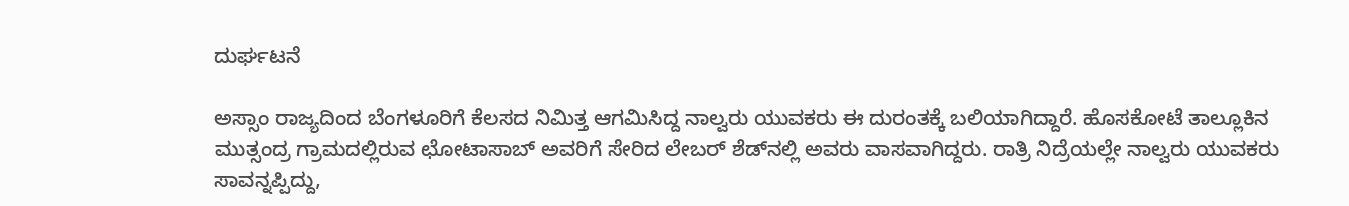ದುರ್ಘಟನೆ

ಅಸ್ಸಾಂ ರಾಜ್ಯದಿಂದ ಬೆಂಗಳೂರಿಗೆ ಕೆಲಸದ ನಿಮಿತ್ತ ಆಗಮಿಸಿದ್ದ ನಾಲ್ವರು ಯುವಕರು ಈ ದುರಂತಕ್ಕೆ ಬಲಿಯಾಗಿದ್ದಾರೆ. ಹೊಸಕೋಟೆ ತಾಲ್ಲೂಕಿನ ಮುತ್ಸಂದ್ರ ಗ್ರಾಮದಲ್ಲಿರುವ ಛೋಟಾಸಾಬ್ ಅವರಿಗೆ ಸೇರಿದ ಲೇಬರ್ ಶೆಡ್‌ನಲ್ಲಿ ಅವರು ವಾಸವಾಗಿದ್ದರು. ರಾತ್ರಿ ನಿದ್ರೆಯಲ್ಲೇ ನಾಲ್ವರು ಯುವಕರು ಸಾವನ್ನಪ್ಪಿದ್ದು,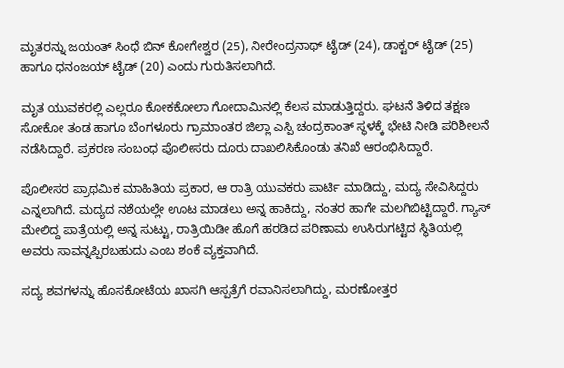ಮೃತರನ್ನು ಜಯಂತ್ ಸಿಂಧೆ ಬಿನ್ ಕೋಗೇಶ್ವರ (25), ನೀರೇಂದ್ರನಾಥ್ ಟೈಡ್ (24), ಡಾಕ್ಟರ್ ಟೈಡ್ (25) ಹಾಗೂ ಧನಂಜಯ್ ಟೈಡ್ (20) ಎಂದು ಗುರುತಿಸಲಾಗಿದೆ.

ಮೃತ ಯುವಕರಲ್ಲಿ ಎಲ್ಲರೂ ಕೋಕಕೋಲಾ ಗೋದಾಮಿನಲ್ಲಿ ಕೆಲಸ ಮಾಡುತ್ತಿದ್ದರು. ಘಟನೆ ತಿಳಿದ ತಕ್ಷಣ ಸೋಕೋ ತಂಡ ಹಾಗೂ ಬೆಂಗಳೂರು ಗ್ರಾಮಾಂತರ ಜಿಲ್ಲಾ ಎಸ್ಪಿ ಚಂದ್ರಕಾಂತ್ ಸ್ಥಳಕ್ಕೆ ಭೇಟಿ ನೀಡಿ ಪರಿಶೀಲನೆ ನಡೆಸಿದ್ದಾರೆ. ಪ್ರಕರಣ ಸಂಬಂಧ ಪೊಲೀಸರು ದೂರು ದಾಖಲಿಸಿಕೊಂಡು ತನಿಖೆ ಆರಂಭಿಸಿದ್ದಾರೆ.

ಪೊಲೀಸರ ಪ್ರಾಥಮಿಕ ಮಾಹಿತಿಯ ಪ್ರಕಾರ, ಆ ರಾತ್ರಿ ಯುವಕರು ಪಾರ್ಟಿ ಮಾಡಿದ್ದು, ಮದ್ಯ ಸೇವಿಸಿದ್ದರು ಎನ್ನಲಾಗಿದೆ. ಮದ್ಯದ ನಶೆಯಲ್ಲೇ ಊಟ ಮಾಡಲು ಅನ್ನ ಹಾಕಿದ್ದು, ನಂತರ ಹಾಗೇ ಮಲಗಿಬಿಟ್ಟಿದ್ದಾರೆ. ಗ್ಯಾಸ್ ಮೇಲಿದ್ದ ಪಾತ್ರೆಯಲ್ಲಿ ಅನ್ನ ಸುಟ್ಟು, ರಾತ್ರಿಯಿಡೀ ಹೊಗೆ ಹರಡಿದ ಪರಿಣಾಮ ಉಸಿರುಗಟ್ಟಿದ ಸ್ಥಿತಿಯಲ್ಲಿ ಅವರು ಸಾವನ್ನಪ್ಪಿರಬಹುದು ಎಂಬ ಶಂಕೆ ವ್ಯಕ್ತವಾಗಿದೆ.

ಸದ್ಯ ಶವಗಳನ್ನು ಹೊಸಕೋಟೆಯ ಖಾಸಗಿ ಆಸ್ಪತ್ರೆಗೆ ರವಾನಿಸಲಾಗಿದ್ದು, ಮರಣೋತ್ತರ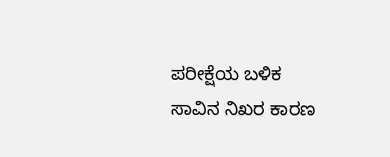ಪರೀಕ್ಷೆಯ ಬಳಿಕ ಸಾವಿನ ನಿಖರ ಕಾರಣ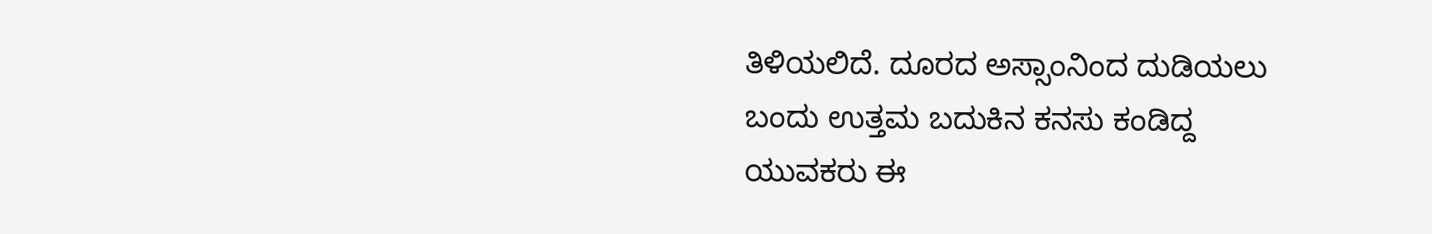ತಿಳಿಯಲಿದೆ. ದೂರದ ಅಸ್ಸಾಂನಿಂದ ದುಡಿಯಲು ಬಂದು ಉತ್ತಮ ಬದುಕಿನ ಕನಸು ಕಂಡಿದ್ದ ಯುವಕರು ಈ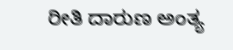ರೀತಿ ದಾರುಣ ಅಂತ್ಯ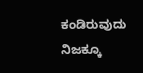ಕಂಡಿರುವುದು ನಿಜಕ್ಕೂ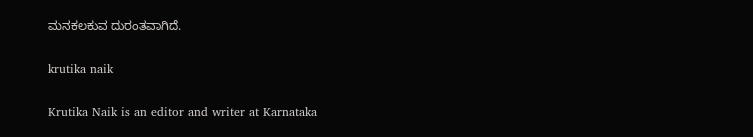ಮನಕಲಕುವ ದುರಂತವಾಗಿದೆ.

krutika naik

Krutika Naik is an editor and writer at Karnataka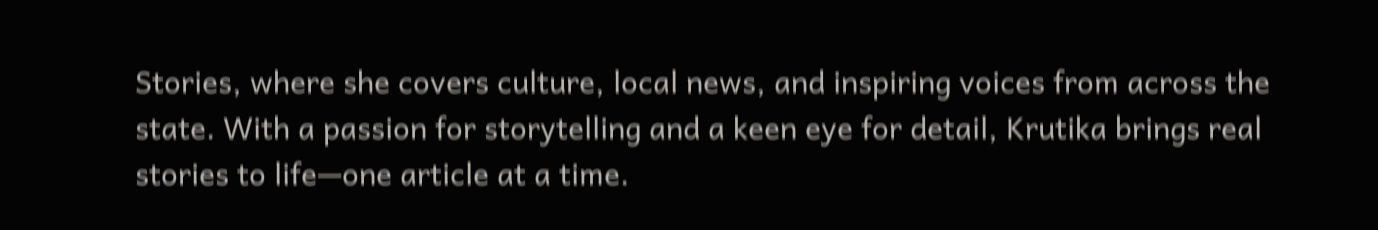Stories, where she covers culture, local news, and inspiring voices from across the state. With a passion for storytelling and a keen eye for detail, Krutika brings real stories to life—one article at a time.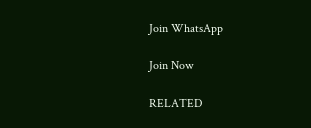Join WhatsApp

Join Now

RELATED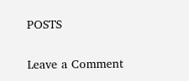POSTS

Leave a Comment